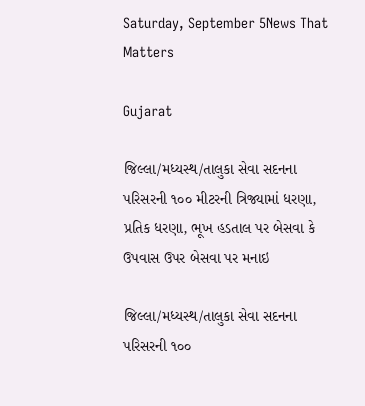Saturday, September 5News That Matters

Gujarat

જિલ્‍લા/મધ્‍યસ્‍થ/તાલુકા સેવા સદનના પરિસરની ૧૦૦ મીટરની ત્રિજ્યામાં ધરણા, પ્રતિક ધરણા, ભૂખ હડતાલ પર બેસવા કે ઉપવાસ ઉપર બેસવા પર મનાઇ

જિલ્‍લા/મધ્‍યસ્‍થ/તાલુકા સેવા સદનના પરિસરની ૧૦૦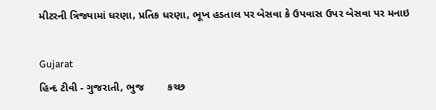મીટરની ત્રિજ્યામાં ધરણા, પ્રતિક ધરણા, ભૂખ હડતાલ પર બેસવા કે ઉપવાસ ઉપર બેસવા પર મનાઇ

Gujarat
હિન્દ ટીવી - ગુજરાતી, ભુજ        કચ્છ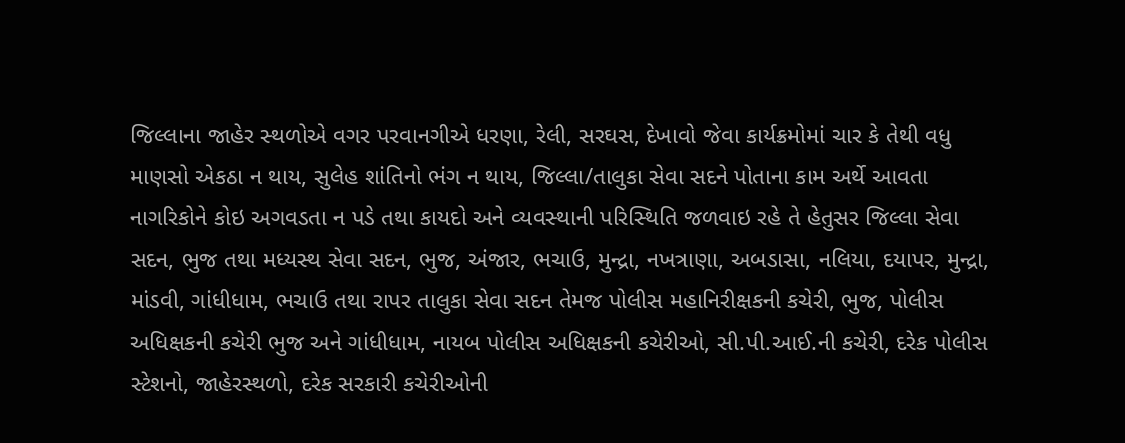જિલ્‍લાના જાહેર સ્‍થળોએ વગર પરવાનગીએ ધરણા, રેલી, સરઘસ, દેખાવો જેવા કાર્યક્રમોમાં ચાર કે તેથી વધુ માણસો એકઠા ન થાય, સુલેહ શાંતિનો ભંગ ન થાય, જિલ્‍લા/તાલુકા સેવા સદને પોતાના કામ અર્થે આવતા નાગરિકોને કોઇ અગવડતા ન પડે તથા કાયદો અને વ્‍યવસ્‍થાની પરિસ્‍થિતિ જળવાઇ રહે તે હેતુસર જિલ્‍લા સેવા સદન, ભુજ તથા મધ્‍યસ્‍થ સેવા સદન, ભુજ, અંજાર, ભચાઉ, મુન્‍દ્રા, નખત્રાણા, અબડાસા, નલિયા, દયાપર, મુન્‍દ્રા, માંડવી, ગાંધીધામ, ભચાઉ તથા રાપર તાલુકા સેવા સદન તેમજ પોલીસ મહાનિરીક્ષકની કચેરી, ભુજ, પોલીસ અધિક્ષકની કચેરી ભુજ અને ગાંધીધામ, નાયબ પોલીસ અધિક્ષકની કચેરીઓ, સી.પી.આઈ.ની કચેરી, દરેક પોલીસ સ્ટેશનો, જાહેરસ્થળો, દરેક સરકારી કચેરીઓની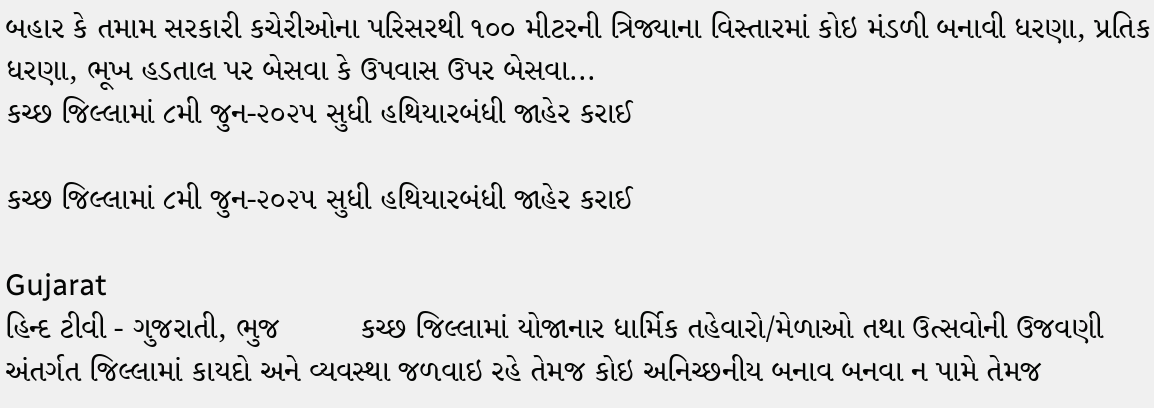બહાર કે તમામ સરકારી કચેરીઓના પરિસરથી ૧૦૦ મીટરની ત્રિજ્યાના વિસ્‍તારમાં કોઇ મંડળી બનાવી ધરણા, પ્રતિક ધરણા, ભૂખ હડતાલ પર બેસવા કે ઉપવાસ ઉપર બેસવા...
કચ્‍છ જિલ્‍લામાં ૮મી જુન-૨૦૨૫ સુધી હથિયારબંધી જાહેર કરાઈ

કચ્‍છ જિલ્‍લામાં ૮મી જુન-૨૦૨૫ સુધી હથિયારબંધી જાહેર કરાઈ

Gujarat
હિન્દ ટીવી - ગુજરાતી, ભુજ         કચ્છ જિલ્લામાં યોજાનાર ધાર્મિક તહેવારો/મેળાઓ તથા ઉત્સવોની ઉજવણી અંતર્ગત જિલ્લામાં કાયદો અને વ્યવસ્થા જળવાઇ રહે તેમજ કોઇ અનિચ્છનીય બનાવ બનવા ન પામે તેમજ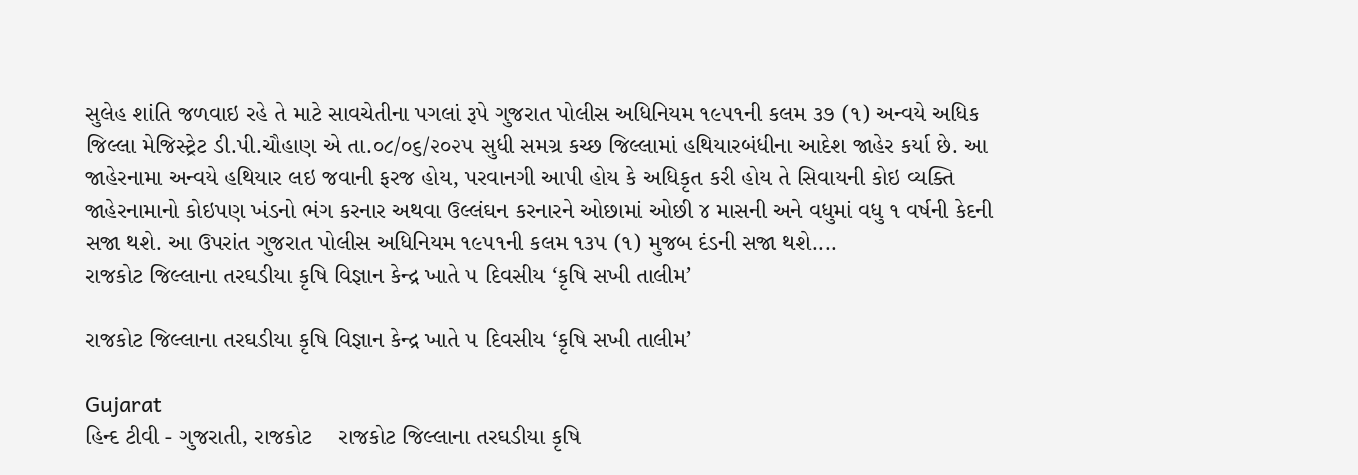સુલેહ શાંતિ જળવાઇ રહે તે માટે સાવચેતીના પગલાં રૂપે ગુજરાત પોલીસ અધિનિયમ ૧૯૫૧ની કલમ ૩૭ (૧) અન્‍વયે અધિક જિલ્‍લા મેજિસ્‍ટ્રેટ ડી.પી.ચૌહાણ એ તા.૦૮/૦૬/૨૦૨૫ સુધી સમગ્ર કચ્છ જિલ્‍લામાં હથિયારબંધીના આદેશ જાહેર કર્યા છે. આ જાહેરનામા અન્‍વયે હથિયાર લઇ જવાની ફરજ હોય, પરવાનગી આપી હોય કે અધિકૃત કરી હોય તે સિવાયની કોઇ વ્‍યક્તિ જાહેરનામાનો કોઇપણ ખંડનો ભંગ કરનાર અથવા ઉલ્‍લંઘન કરનારને ઓછામાં ઓછી ૪ માસની અને વધુમાં વધુ ૧ વર્ષની કેદની સજા થશે. આ ઉપરાંત ગુજરાત પોલીસ અધિનિયમ ૧૯૫૧ની કલમ ૧૩૫ (૧) મુજબ દંડની સજા થશે....
રાજકોટ જિલ્લાના તરઘડીયા કૃષિ વિજ્ઞાન કેન્દ્ર ખાતે ૫ દિવસીય ‘કૃષિ સખી તાલીમ’

રાજકોટ જિલ્લાના તરઘડીયા કૃષિ વિજ્ઞાન કેન્દ્ર ખાતે ૫ દિવસીય ‘કૃષિ સખી તાલીમ’

Gujarat
હિન્દ ટીવી - ગુજરાતી, રાજકોટ    રાજકોટ જિલ્લાના તરઘડીયા કૃષિ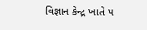વિજ્ઞાન કેન્દ્ર ખાતે ૫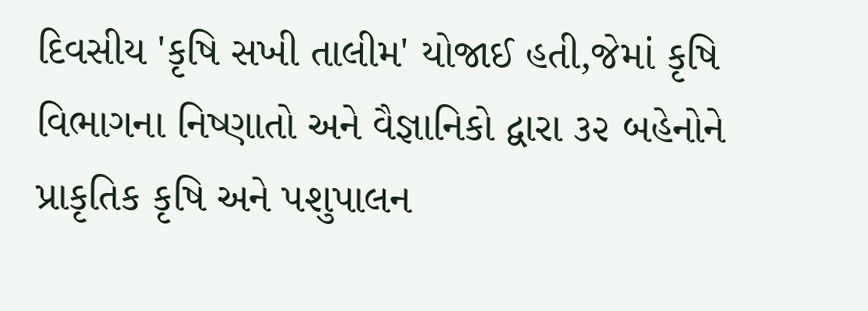દિવસીય 'કૃષિ સખી તાલીમ' યોજાઈ હતી,જેમાં કૃષિ વિભાગના નિષ્ણાતો અને વૈજ્ઞાનિકો દ્વારા ૩૨ બહેનોને પ્રાકૃતિક કૃષિ અને પશુપાલન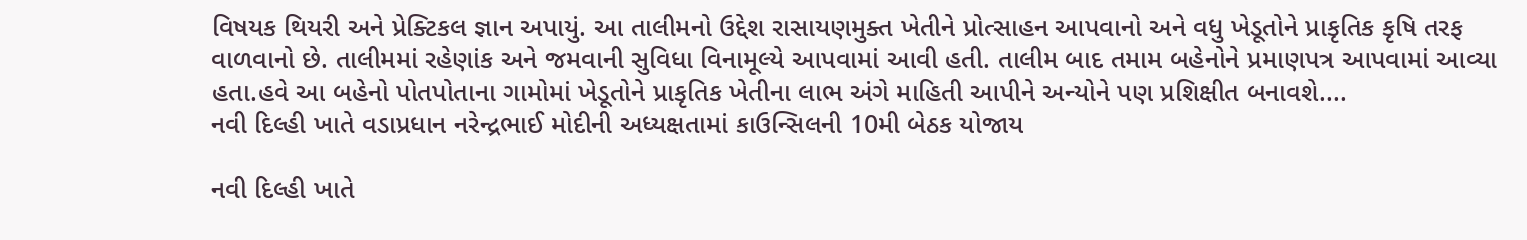વિષયક થિયરી અને પ્રેક્ટિકલ જ્ઞાન અપાયું. આ તાલીમનો ઉદ્દેશ રાસાયણમુક્ત ખેતીને પ્રોત્સાહન આપવાનો અને વધુ ખેડૂતોને પ્રાકૃતિક કૃષિ તરફ વાળવાનો છે. તાલીમમાં રહેણાંક અને જમવાની સુવિધા વિનામૂલ્યે આપવામાં આવી હતી. તાલીમ બાદ તમામ બહેનોને પ્રમાણપત્ર આપવામાં આવ્યા હતા.હવે આ બહેનો પોતપોતાના ગામોમાં ખેડૂતોને પ્રાકૃતિક ખેતીના લાભ અંગે માહિતી આપીને અન્યોને પણ પ્રશિક્ષીત બનાવશે....
નવી દિલ્હી ખાતે વડાપ્રધાન નરેન્દ્રભાઈ મોદીની અધ્યક્ષતામાં કાઉન્સિલની 10મી બેઠક યોજાય

નવી દિલ્હી ખાતે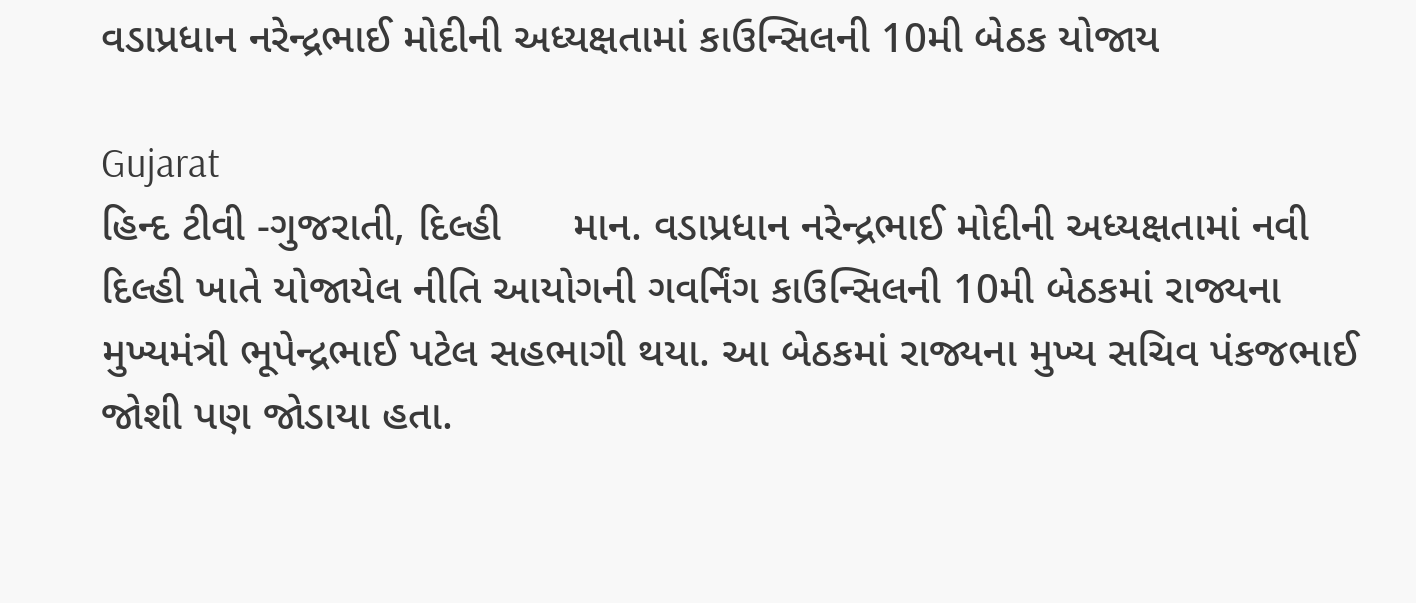વડાપ્રધાન નરેન્દ્રભાઈ મોદીની અધ્યક્ષતામાં કાઉન્સિલની 10મી બેઠક યોજાય

Gujarat
હિન્દ ટીવી -ગુજરાતી, દિલ્હી      માન. વડાપ્રધાન નરેન્દ્રભાઈ મોદીની અધ્યક્ષતામાં નવી દિલ્હી ખાતે યોજાયેલ નીતિ આયોગની ગવર્નિંગ કાઉન્સિલની 10મી બેઠકમાં રાજ્યના મુખ્યમંત્રી ભૂપેન્દ્રભાઈ પટેલ સહભાગી થયા. આ બેઠકમાં રાજ્યના મુખ્ય સચિવ પંકજભાઈ જોશી પણ જોડાયા હતા.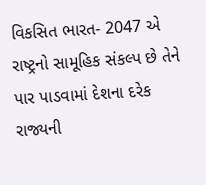વિકસિત ભારત- 2047 એ રાષ્ટ્રનો સામૂહિક સંકલ્પ છે તેને પાર પાડવામાં દેશના દરેક રાજ્યની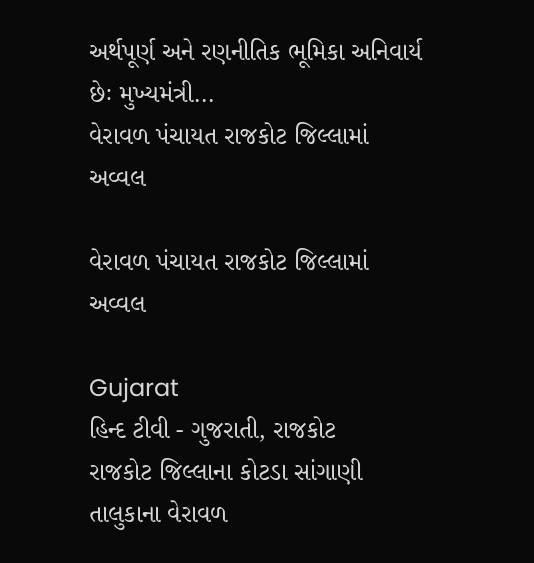અર્થપૂર્ણ અને રણનીતિક ભૂમિકા અનિવાર્ય છેઃ મુખ્યમંત્રી...
વેરાવળ પંચાયત રાજકોટ જિલ્લામાં અવ્વલ

વેરાવળ પંચાયત રાજકોટ જિલ્લામાં અવ્વલ

Gujarat
હિન્દ ટીવી - ગુજરાતી, રાજકોટ     રાજકોટ જિલ્લાના કોટડા સાંગાણી તાલુકાના વેરાવળ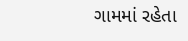ગામમાં રહેતા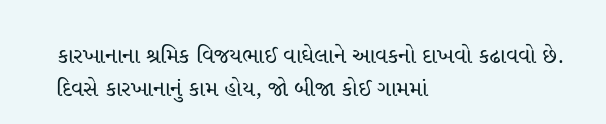કારખાનાના શ્રમિક વિજયભાઈ વાઘેલાને આવકનો દાખવો કઢાવવો છે. દિવસે કારખાનાનું કામ હોય, જો બીજા કોઈ ગામમાં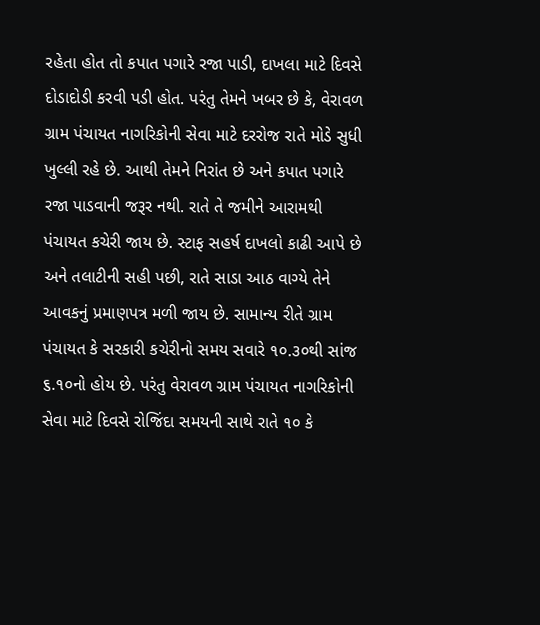રહેતા હોત તો કપાત પગારે રજા પાડી, દાખલા માટે દિવસે દોડાદોડી કરવી પડી હોત. પરંતુ તેમને ખબર છે કે, વેરાવળ ગ્રામ પંચાયત નાગરિકોની સેવા માટે દરરોજ રાતે મોડે સુધી ખુલ્લી રહે છે. આથી તેમને નિરાંત છે અને કપાત પગારે રજા પાડવાની જરૂર નથી. રાતે તે જમીને આરામથી પંચાયત કચેરી જાય છે. સ્ટાફ સહર્ષ દાખલો કાઢી આપે છે અને તલાટીની સહી પછી, રાતે સાડા આઠ વાગ્યે તેને આવકનું પ્રમાણપત્ર મળી જાય છે. સામાન્ય રીતે ગ્રામ પંચાયત કે સરકારી કચેરીનો સમય સવારે ૧૦.૩૦થી સાંજ ૬.૧૦નો હોય છે. પરંતુ વેરાવળ ગ્રામ પંચાયત નાગરિકોની સેવા માટે દિવસે રોજિંદા સમયની સાથે રાતે ૧૦ કે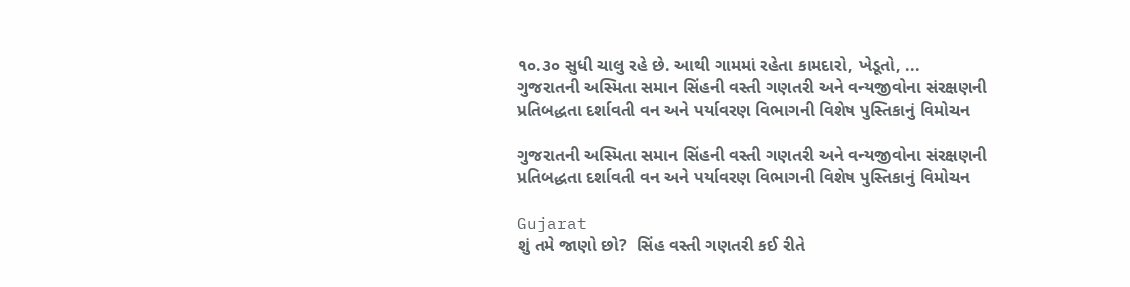૧૦.૩૦ સુધી ચાલુ રહે છે. આથી ગામમાં રહેતા કામદારો, ખેડૂતો, ...
ગુજરાતની અસ્મિતા સમાન સિંહની વસ્તી ગણતરી અને વન્યજીવોના સંરક્ષણની પ્રતિબદ્ધતા દર્શાવતી વન અને પર્યાવરણ વિભાગની વિશેષ પુસ્તિકાનું વિમોચન

ગુજરાતની અસ્મિતા સમાન સિંહની વસ્તી ગણતરી અને વન્યજીવોના સંરક્ષણની પ્રતિબદ્ધતા દર્શાવતી વન અને પર્યાવરણ વિભાગની વિશેષ પુસ્તિકાનું વિમોચન

Gujarat
શું તમે જાણો છો?  સિંહ વસ્તી ગણતરી કઈ રીતે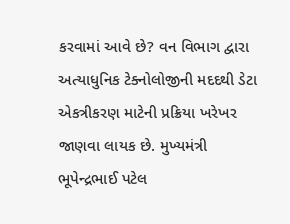કરવામાં આવે છે? વન વિભાગ દ્વારા અત્યાધુનિક ટેક્નોલોજીની મદદથી ડેટા એકત્રીકરણ માટેની પ્રક્રિયા ખરેખર જાણવા લાયક છે. મુખ્યમંત્રી ભૂપેન્દ્રભાઈ પટેલ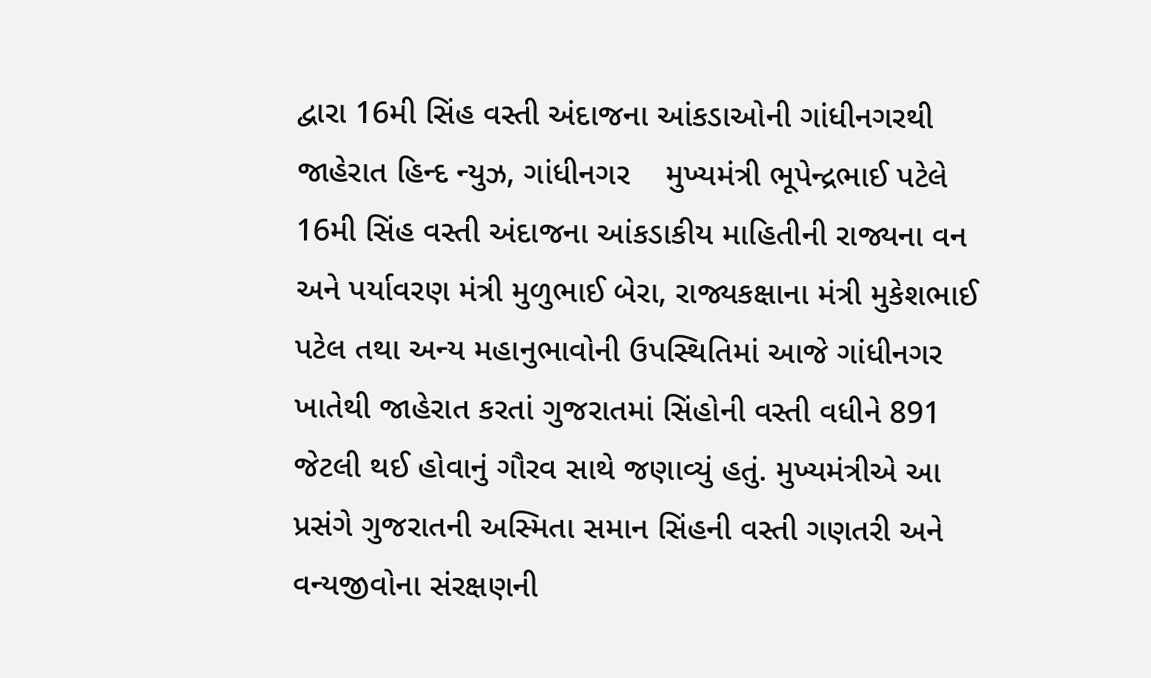દ્વારા 16મી સિંહ વસ્તી અંદાજના આંકડાઓની ગાંધીનગરથી જાહેરાત હિન્દ ન્યુઝ, ગાંધીનગર    મુખ્યમંત્રી ભૂપેન્દ્રભાઈ પટેલે 16મી સિંહ વસ્તી અંદાજના આંકડાકીય માહિતીની રાજ્યના વન અને પર્યાવરણ મંત્રી મુળુભાઈ બેરા, રાજ્યકક્ષાના મંત્રી મુકેશભાઈ પટેલ તથા અન્ય મહાનુભાવોની ઉપસ્થિતિમાં આજે ગાંધીનગર ખાતેથી જાહેરાત કરતાં ગુજરાતમાં સિંહોની વસ્તી વધીને 891 જેટલી થઈ હોવાનું ગૌરવ સાથે જણાવ્યું હતું. મુખ્યમંત્રીએ આ પ્રસંગે ગુજરાતની અસ્મિતા સમાન સિંહની વસ્તી ગણતરી અને વન્યજીવોના સંરક્ષણની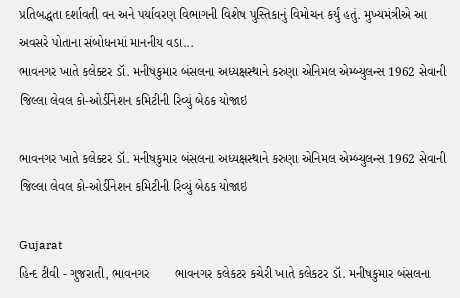પ્રતિબદ્ધતા દર્શાવતી વન અને પર્યાવરણ વિભાગની વિશેષ પુસ્તિકાનું વિમોચન કર્યું હતું. મુખ્યમંત્રીએ આ અવસરે પોતાના સંબોધનમાં માનનીય વડા...
ભાવનગર ખાતે કલેક્ટર ડૉ. મનીષકુમાર બંસલના અધ્યક્ષસ્થાને કરુણા એનિમલ એમ્બ્યુલન્સ 1962 સેવાની જિલ્લા લેવલ કો-ઓર્ડીનેશન કમિટીની રિવ્યું બેઠક યોજાઇ

ભાવનગર ખાતે કલેક્ટર ડૉ. મનીષકુમાર બંસલના અધ્યક્ષસ્થાને કરુણા એનિમલ એમ્બ્યુલન્સ 1962 સેવાની જિલ્લા લેવલ કો-ઓર્ડીનેશન કમિટીની રિવ્યું બેઠક યોજાઇ

Gujarat
હિન્દ ટીવી - ગુજરાતી, ભાવનગર       ભાવનગર કલેકટર કચેરી ખાતે કલેકટર ડૉ. મનીષકુમાર બંસલના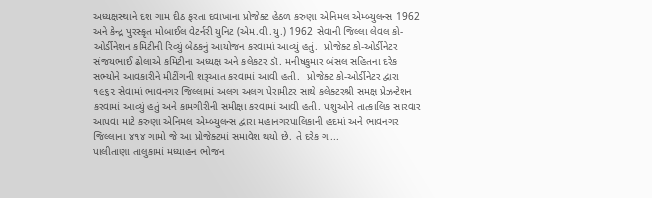અધ્યક્ષસ્થાને દશ ગામ દીઠ ફરતા દવાખાના પ્રોજેક્ટ હેઠળ કરુણા એનિમલ એમ્બ્યુલન્સ 1962 અને કેન્દ્ર પુરસ્કૃત મોબાઈલ વેટર્નરી યુનિટ (એમ.વી.યુ.) 1962 સેવાની જિલ્લા લેવલ કો-ઓર્ડીનેશન કમિટીની રિવ્યું બેઠકનું આયોજન કરવામાં આવ્યું હતું.  પ્રોજેક્ટ કો-ઓર્ડીનેટર સંજયભાઈ ઢોલાએ કમિટીના અધ્યક્ષ અને કલેકટર ડૉ. મનીષકુમાર બંસલ સહિતના દરેક સભ્યોને આવકારીને મીટીંગની શરૂઆત કરવામાં આવી હતી.  પ્રોજેક્ટ કો-ઓર્ડીનેટર દ્વારા ૧૯૬૨ સેવામાં ભાવનગર જિલ્લામાં અલગ અલગ પેરામીટર સાથે કલેક્ટરશ્રી સમક્ષ પ્રેઝન્ટેશન કરવામાં આવ્યું હતું અને કામગીરીની સમીક્ષા કરવામાં આવી હતી. પશુઓને તાત્કાલિક સારવાર આપવા માટે કરુણા એનિમલ એમ્બ્યુલન્સ દ્વારા મહાનગરપાલિકાની હદમાં અને ભાવનગર જિલ્લાના ૪૧૪ ગામો જે આ પ્રોજેક્ટમાં સમાવેશ થયો છે. તે દરેક ગ...
પાલીતાણા તાલુકામાં મધ્યાહન ભોજન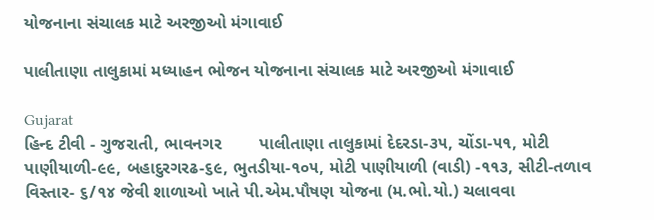યોજનાના સંચાલક માટે અરજીઓ મંગાવાઈ

પાલીતાણા તાલુકામાં મધ્યાહન ભોજન યોજનાના સંચાલક માટે અરજીઓ મંગાવાઈ

Gujarat
હિન્દ ટીવી - ગુજરાતી, ભાવનગર        પાલીતાણા તાલુકામાં દેદરડા-૩૫, ચોંડા-૫૧, મોટી પાણીયાળી-૯૯, બહાદુરગરઢ-૬૯, ભુતડીયા-૧૦૫, મોટી પાણીયાળી (વાડી) -૧૧૩, સીટી-તળાવ વિસ્તાર- ૬/૧૪ જેવી શાળાઓ ખાતે પી.એમ.પૌષણ યોજના (મ.ભો.યો.) ચલાવવા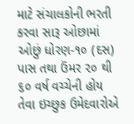માટે સંચાલકોની ભરતી કરવા સારૂ ઓછામાં ઓછું ધોરણ-૧૦ (દસ) પાસ તથા ઉંમર ૨૦ થી ૬૦ વર્ષ વચ્ચેની હોય તેવા ઇચ્છુક ઉમેદવારોએ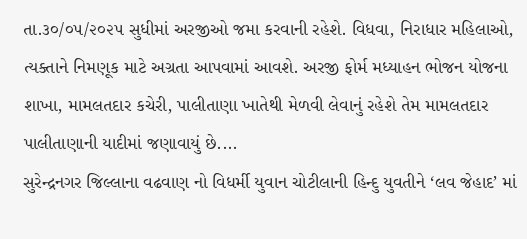તા.૩૦/૦૫/૨૦૨૫ સુધીમાં અરજીઓ જમા કરવાની રહેશે. વિધવા, નિરાધાર મહિલાઓ, ત્યક્તાને નિમણૂક માટે અગ્રતા આપવામાં આવશે. અરજી ફોર્મ મધ્યાહન ભોજન યોજના શાખા, મામલતદાર કચેરી, પાલીતાણા ખાતેથી મેળવી લેવાનું રહેશે તેમ મામલતદાર પાલીતાણાની યાદીમાં જણાવાયું છે....
સુરેન્દ્રનગર જિલ્લાના વઢવાણ નો વિધર્મી યુવાન ચોટીલાની હિન્દુ યુવતીને ‘લવ જેહાદ’ માં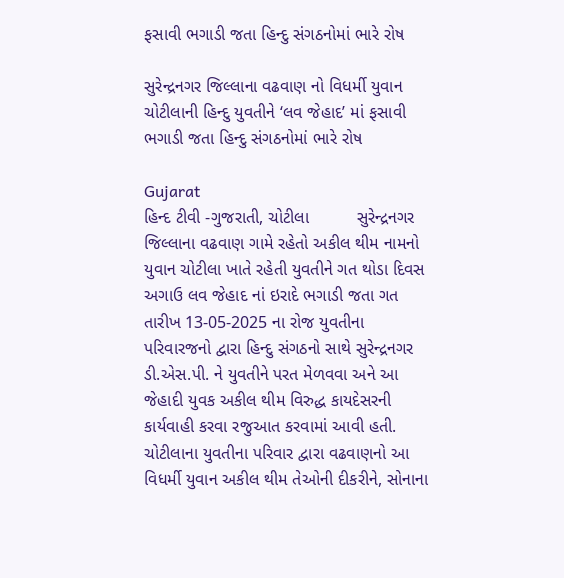ફસાવી ભગાડી જતા હિન્દુ સંગઠનોમાં ભારે રોષ

સુરેન્દ્રનગર જિલ્લાના વઢવાણ નો વિધર્મી યુવાન ચોટીલાની હિન્દુ યુવતીને ‘લવ જેહાદ’ માં ફસાવી ભગાડી જતા હિન્દુ સંગઠનોમાં ભારે રોષ

Gujarat
હિન્દ ટીવી -ગુજરાતી, ચોટીલા          સુરેન્દ્રનગર જિલ્લાના વઢવાણ ગામે રહેતો અકીલ થીમ નામનો યુવાન ચોટીલા ખાતે રહેતી યુવતીને ગત થોડા દિવસ અગાઉ લવ જેહાદ નાં ઇરાદે ભગાડી જતા ગત તારીખ 13-05-2025 ના રોજ યુવતીના પરિવારજનો દ્વારા હિન્દુ સંગઠનો સાથે સુરેન્દ્રનગર ડી.એસ.પી. ને યુવતીને પરત મેળવવા અને આ જેહાદી યુવક અકીલ થીમ વિરુદ્ધ કાયદેસરની કાર્યવાહી કરવા રજુઆત કરવામાં આવી હતી.         ચોટીલાના યુવતીના પરિવાર દ્વારા વઢવાણનો આ વિધર્મી યુવાન અકીલ થીમ તેઓની દીકરીને, સોનાના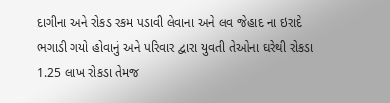દાગીના અને રોકડ રકમ પડાવી લેવાના અને લવ જેહાદ ના ઇરાદે ભગાડી ગયો હોવાનું અને પરિવાર દ્વારા યુવતી તેઓના ઘરેથી રોકડા 1.25 લાખ રોકડા તેમજ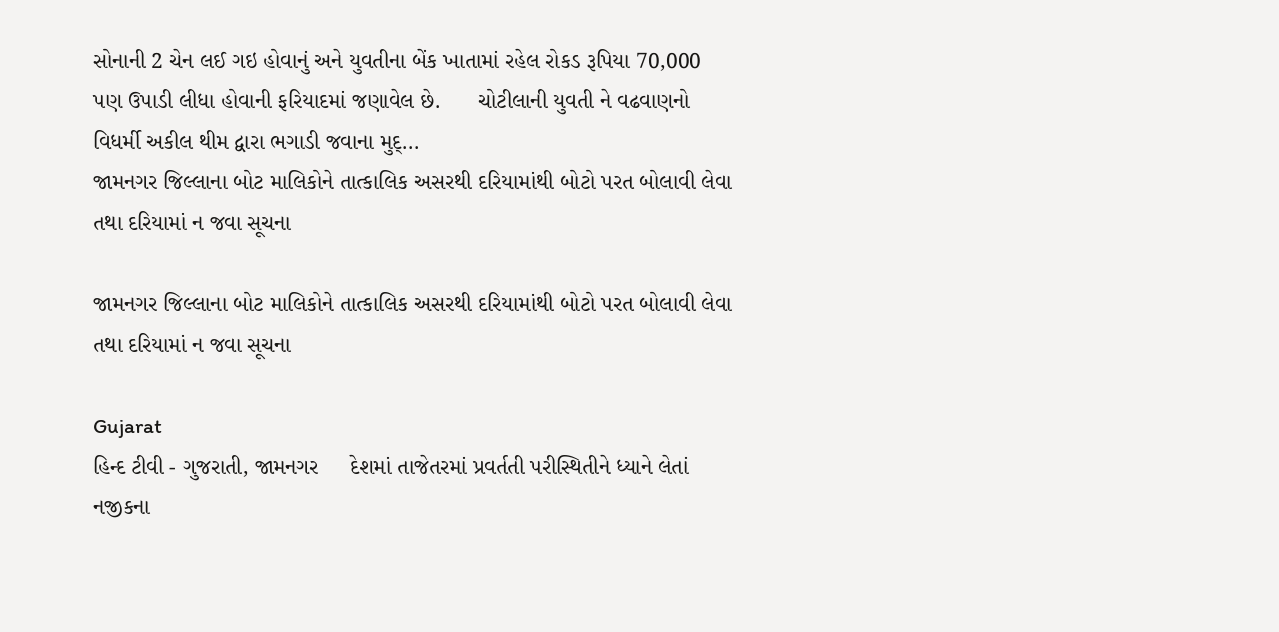સોનાની 2 ચેન લઈ ગઇ હોવાનું અને યુવતીના બેંક ખાતામાં રહેલ રોકડ રૂપિયા 70,000 પણ ઉપાડી લીધા હોવાની ફરિયાદમાં જણાવેલ છે.      ચોટીલાની યુવતી ને વઢવાણનો વિધર્મી અકીલ થીમ દ્વારા ભગાડી જવાના મુદ્...
જામનગર જિલ્લાના બોટ માલિકોને તાત્કાલિક અસરથી દરિયામાંથી બોટો પરત બોલાવી લેવા તથા દરિયામાં ન જવા સૂચના

જામનગર જિલ્લાના બોટ માલિકોને તાત્કાલિક અસરથી દરિયામાંથી બોટો પરત બોલાવી લેવા તથા દરિયામાં ન જવા સૂચના

Gujarat
હિન્દ ટીવી - ગુજરાતી, જામનગર     દેશમાં તાજેતરમાં પ્રવર્તતી પરીસ્થિતીને ધ્યાને લેતાં નજીકના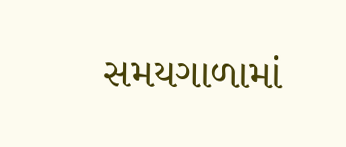સમયગાળામાં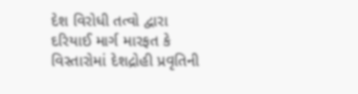દેશ વિરોધી તત્વો દ્વારા દરિયાઈ માર્ગ મારફત કે વિસ્તારોમાં દેશદ્રોહી પ્રવૃતિની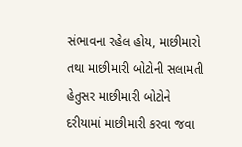સંભાવના રહેલ હોય, માછીમારો તથા માછીમારી બોટોની સલામતી હેતુસર માછીમારી બોટોને દરીયામાં માછીમારી કરવા જવા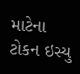માટેના ટોકન ઇસ્યુ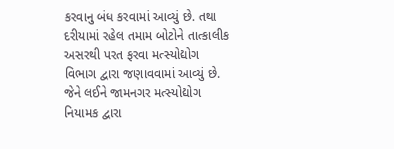કરવાનુ બંધ કરવામાં આવ્યું છે. તથા દરીયામાં રહેલ તમામ બોટોને તાત્કાલીક અસરથી પરત ફરવા મત્સ્યોદ્યોગ વિભાગ દ્વારા જણાવવામાં આવ્યું છે.  જેને લઈને જામનગર મત્સ્યોદ્યોગ નિયામક દ્વારા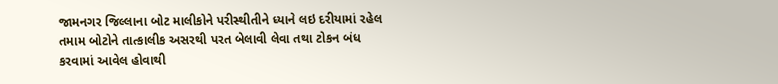જામનગર જિલ્લાના બોટ માલીકોને પરીસ્થીતીને ધ્યાને લઇ દરીયામાં રહેલ તમામ બોટોને તાત્કાલીક અસરથી પરત બેલાવી લેવા તથા ટોકન બંધ કરવામાં આવેલ હોવાથી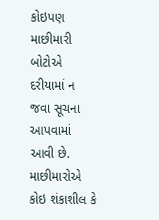કોઇપણ માછીમારી બોટોએ દરીયામાં ન જવા સૂચના આપવામાં આવી છે. માછીમારોએ કોઇ શંકાશીલ કે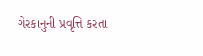ગેરકાનુની પ્રવૃત્તિ કરતા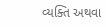વ્યક્તિ અથવા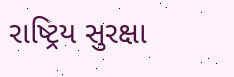રાષ્ટ્રિય સુરક્ષા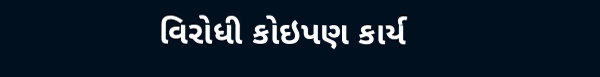વિરોધી કોઇપણ કાર્ય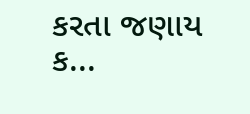કરતા જણાય ક...